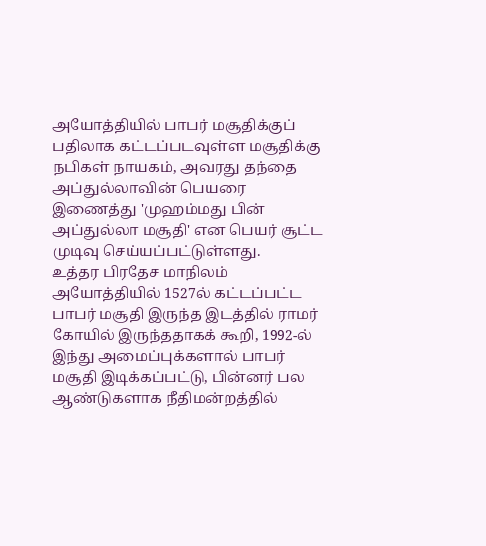அயோத்தியில் பாபர் மசூதிக்குப் பதிலாக கட்டப்படவுள்ள மசூதிக்கு நபிகள் நாயகம், அவரது தந்தை அப்துல்லாவின் பெயரை இணைத்து 'முஹம்மது பின் அப்துல்லா மசூதி' என பெயர் சூட்ட முடிவு செய்யப்பட்டுள்ளது.
உத்தர பிரதேச மாநிலம் அயோத்தியில் 1527ல் கட்டப்பட்ட பாபர் மசூதி இருந்த இடத்தில் ராமர் கோயில் இருந்ததாகக் கூறி, 1992-ல் இந்து அமைப்புக்களால் பாபர் மசூதி இடிக்கப்பட்டு, பின்னர் பல ஆண்டுகளாக நீதிமன்றத்தில்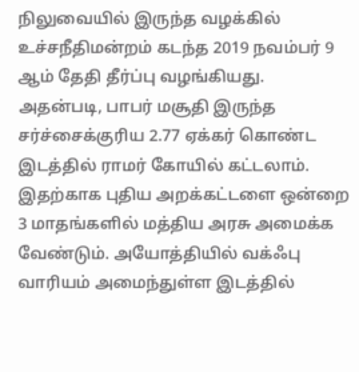நிலுவையில் இருந்த வழக்கில் உச்சநீதிமன்றம் கடந்த 2019 நவம்பர் 9 ஆம் தேதி தீர்ப்பு வழங்கியது.
அதன்படி, பாபர் மசூதி இருந்த சர்ச்சைக்குரிய 2.77 ஏக்கர் கொண்ட இடத்தில் ராமர் கோயில் கட்டலாம். இதற்காக புதிய அறக்கட்டளை ஒன்றை 3 மாதங்களில் மத்திய அரசு அமைக்க வேண்டும். அயோத்தியில் வக்ஃபு வாரியம் அமைந்துள்ள இடத்தில்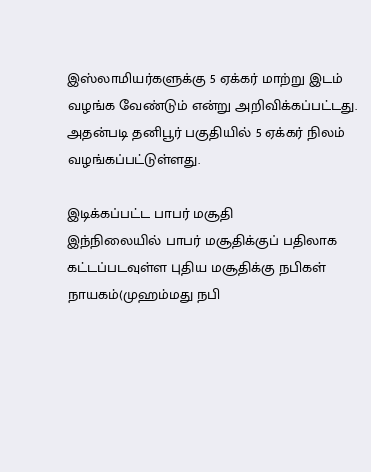இஸ்லாமியர்களுக்கு 5 ஏக்கர் மாற்று இடம் வழங்க வேண்டும் என்று அறிவிக்கப்பட்டது. அதன்படி தனிபூர் பகுதியில் 5 ஏக்கர் நிலம் வழங்கப்பட்டுள்ளது.

இடிக்கப்பட்ட பாபர் மசூதி
இந்நிலையில் பாபர் மசூதிக்குப் பதிலாக கட்டப்படவுள்ள புதிய மசூதிக்கு நபிகள் நாயகம்(முஹம்மது நபி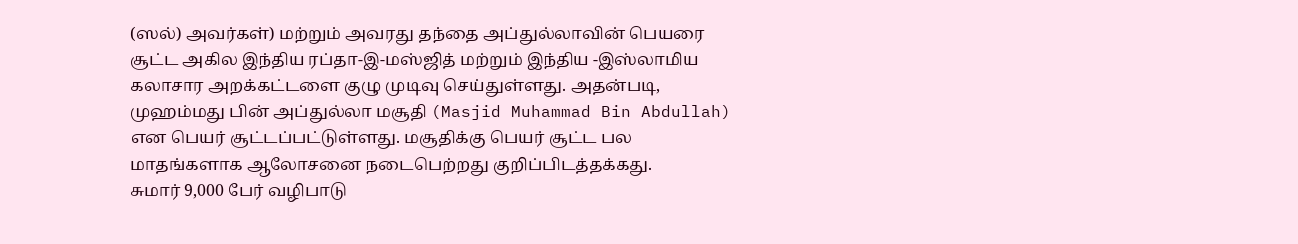(ஸல்) அவர்கள்) மற்றும் அவரது தந்தை அப்துல்லாவின் பெயரை சூட்ட அகில இந்திய ரப்தா-இ-மஸ்ஜித் மற்றும் இந்திய -இஸ்லாமிய கலாசார அறக்கட்டளை குழு முடிவு செய்துள்ளது. அதன்படி, முஹம்மது பின் அப்துல்லா மசூதி (Masjid Muhammad Bin Abdullah) என பெயர் சூட்டப்பட்டுள்ளது. மசூதிக்கு பெயர் சூட்ட பல மாதங்களாக ஆலோசனை நடைபெற்றது குறிப்பிடத்தக்கது.
சுமார் 9,000 பேர் வழிபாடு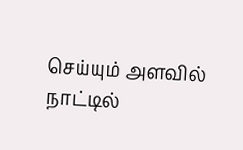செய்யும் அளவில் நாட்டில்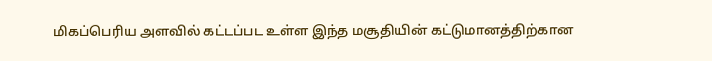மிகப்பெரிய அளவில் கட்டப்பட உள்ள இந்த மசூதியின் கட்டுமானத்திற்கான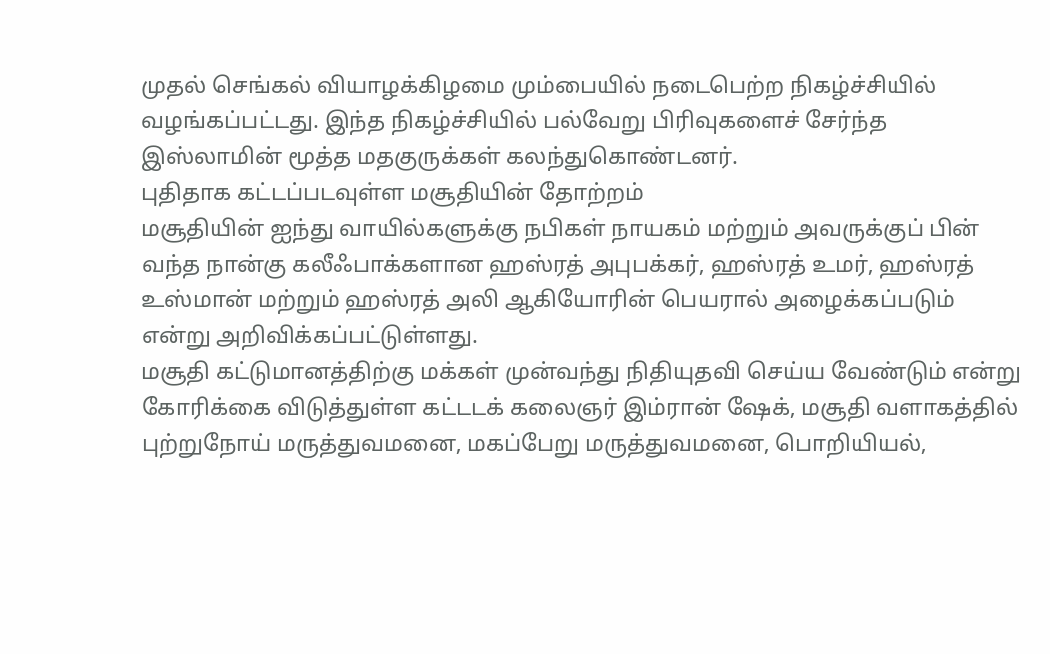முதல் செங்கல் வியாழக்கிழமை மும்பையில் நடைபெற்ற நிகழ்ச்சியில் வழங்கப்பட்டது. இந்த நிகழ்ச்சியில் பல்வேறு பிரிவுகளைச் சேர்ந்த இஸ்லாமின் மூத்த மதகுருக்கள் கலந்துகொண்டனர்.
புதிதாக கட்டப்படவுள்ள மசூதியின் தோற்றம்
மசூதியின் ஐந்து வாயில்களுக்கு நபிகள் நாயகம் மற்றும் அவருக்குப் பின் வந்த நான்கு கலீஃபாக்களான ஹஸ்ரத் அபுபக்கர், ஹஸ்ரத் உமர், ஹஸ்ரத் உஸ்மான் மற்றும் ஹஸ்ரத் அலி ஆகியோரின் பெயரால் அழைக்கப்படும் என்று அறிவிக்கப்பட்டுள்ளது.
மசூதி கட்டுமானத்திற்கு மக்கள் முன்வந்து நிதியுதவி செய்ய வேண்டும் என்று கோரிக்கை விடுத்துள்ள கட்டடக் கலைஞர் இம்ரான் ஷேக், மசூதி வளாகத்தில் புற்றுநோய் மருத்துவமனை, மகப்பேறு மருத்துவமனை, பொறியியல்,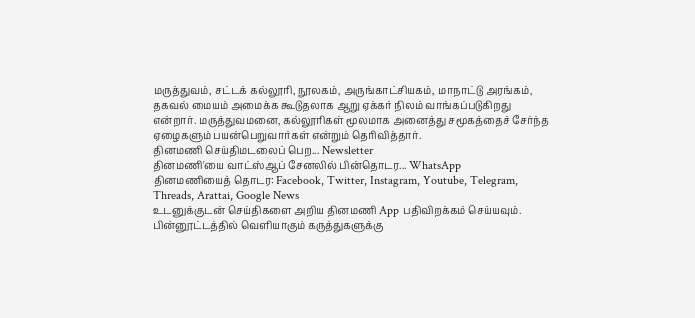மருத்துவம், சட்டக் கல்லூரி, நூலகம், அருங்காட்சியகம், மாநாட்டு அரங்கம், தகவல் மையம் அமைக்க கூடுதலாக ஆறு ஏக்கர் நிலம் வாங்கப்படுகிறது என்றார். மருத்துவமனை, கல்லூரிகள் மூலமாக அனைத்து சமூகத்தைச் சேர்ந்த ஏழைகளும் பயன்பெறுவார்கள் என்றும் தெரிவித்தார்.
தினமணி செய்திமடலைப் பெற... Newsletter
தினமணி'யை வாட்ஸ்ஆப் சேனலில் பின்தொடர... WhatsApp
தினமணியைத் தொடர: Facebook, Twitter, Instagram, Youtube, Telegram, Threads, Arattai, Google News
உடனுக்குடன் செய்திகளை அறிய தினமணி App பதிவிறக்கம் செய்யவும்.
பின்னூட்டத்தில் வெளியாகும் கருத்துகளுக்கு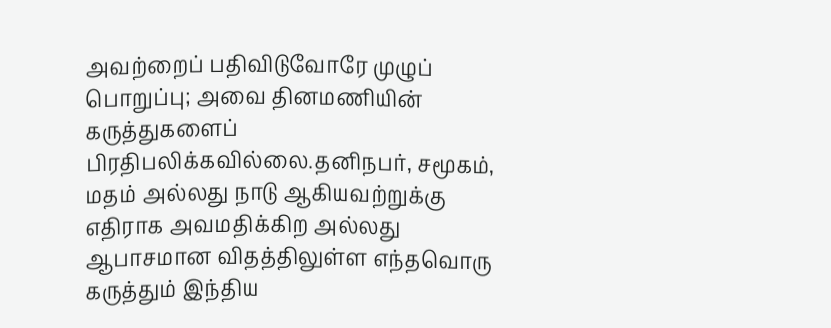அவற்றைப் பதிவிடுவோரே முழுப் பொறுப்பு; அவை தினமணியின் கருத்துகளைப் பிரதிபலிக்கவில்லை.தனிநபர், சமூகம், மதம் அல்லது நாடு ஆகியவற்றுக்கு எதிராக அவமதிக்கிற அல்லது ஆபாசமான விதத்திலுள்ள எந்தவொரு கருத்தும் இந்திய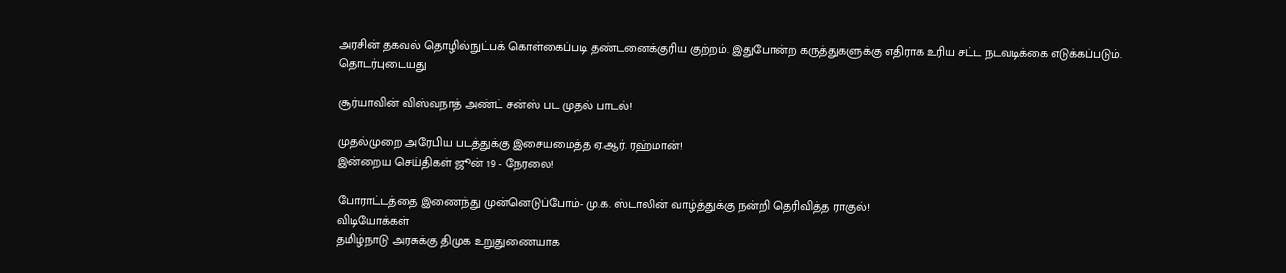அரசின் தகவல் தொழில்நுட்பக் கொள்கைப்படி தண்டனைக்குரிய குற்றம். இதுபோன்ற கருத்துகளுக்கு எதிராக உரிய சட்ட நடவடிக்கை எடுக்கப்படும்.
தொடர்புடையது

சூர்யாவின் விஸ்வநாத் அண்ட் சன்ஸ் பட முதல் பாடல்!

முதல்முறை அரேபிய படத்துக்கு இசையமைத்த ஏ.ஆர். ரஹ்மான்!
இன்றைய செய்திகள் ஜூன் 19 - நேரலை!

போராட்டத்தை இணைந்து முன்னெடுப்போம்- மு.க. ஸ்டாலின் வாழ்த்துக்கு நன்றி தெரிவித்த ராகுல்!
விடியோக்கள்
தமிழ்நாடு அரசுக்கு திமுக உறுதுணையாக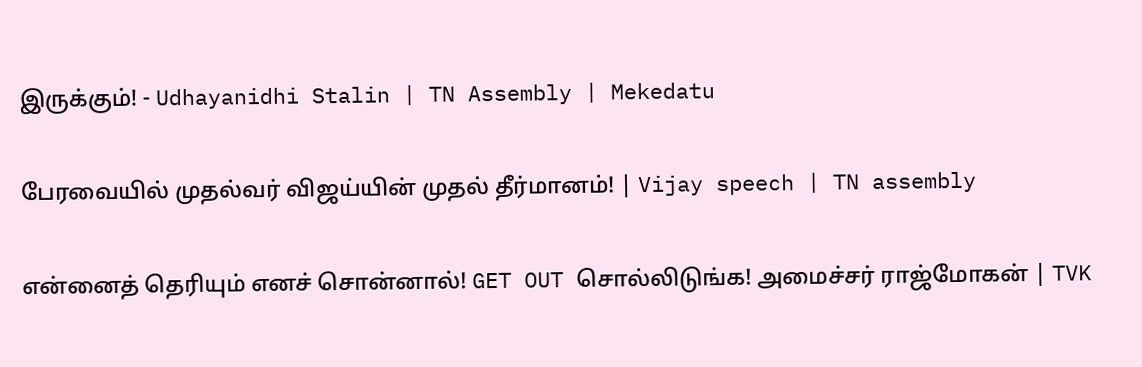இருக்கும்! - Udhayanidhi Stalin | TN Assembly | Mekedatu

பேரவையில் முதல்வர் விஜய்யின் முதல் தீர்மானம்! | Vijay speech | TN assembly

என்னைத் தெரியும் எனச் சொன்னால்! GET OUT சொல்லிடுங்க! அமைச்சர் ராஜ்மோகன் | TVK